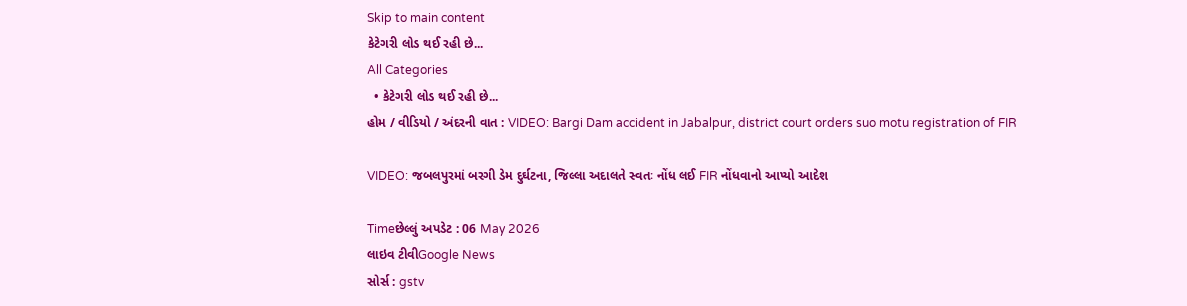Skip to main content
કેટેગરી લોડ થઈ રહી છે...
All Categories
  • કેટેગરી લોડ થઈ રહી છે...
હોમ / વીડિયો / અંદરની વાત : VIDEO: Bargi Dam accident in Jabalpur, district court orders suo motu registration of FIR

VIDEO: જબલપુરમાં બરગી ડેમ દુર્ઘટના, જિલ્લા અદાલતે સ્વતઃ નોંધ લઈ FIR નોંધવાનો આપ્યો આદેશ

Timeછેલ્લું અપડેટ : 06 May 2026
લાઇવ ટીવીGoogle News
સોર્સ : gstv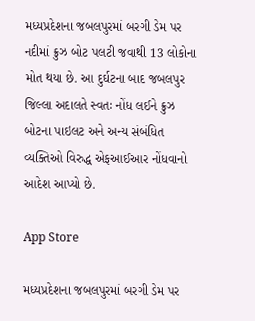મધ્યપ્રદેશના જબલપુરમાં બરગી ડેમ પર નદીમાં ક્રુઝ બોટ પલટી જવાથી 13 લોકોના મોત થયા છે. આ દુર્ઘટના બાદ જબલપુર જિલ્લા અદાલતે સ્વતઃ નોંધ લઈને ક્રુઝ બોટના પાઇલટ અને અન્ય સંબંધિત વ્યક્તિઓ વિરુદ્ધ એફઆઈઆર નોંધવાનો આદેશ આપ્યો છે.

App Store

મધ્યપ્રદેશના જબલપુરમાં બરગી ડેમ પર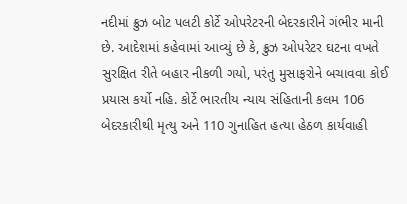નદીમાં ક્રુઝ બોટ પલટી કોર્ટે ઓપરેટરની બેદરકારીને ગંભીર માની છે. આદેશમાં કહેવામાં આવ્યું છે કે, ક્રુઝ ઓપરેટર ઘટના વખતે સુરક્ષિત રીતે બહાર નીકળી ગયો, પરંતુ મુસાફરોને બચાવવા કોઈ પ્રયાસ કર્યો નહિ. કોર્ટે ભારતીય ન્યાય સંહિતાની કલમ 106 બેદરકારીથી મૃત્યુ અને 110 ગુનાહિત હત્યા હેઠળ કાર્યવાહી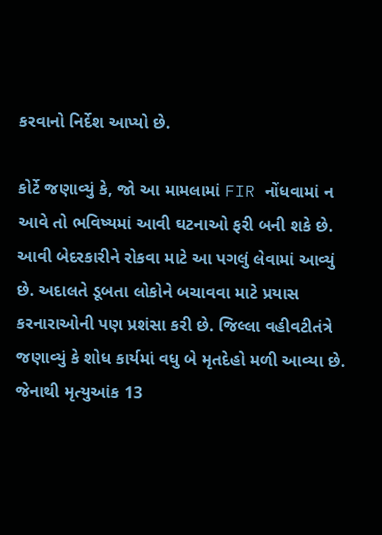કરવાનો નિર્દેશ આપ્યો છે.

કોર્ટે જણાવ્યું કે, જો આ મામલામાં FIR નોંધવામાં ન આવે તો ભવિષ્યમાં આવી ઘટનાઓ ફરી બની શકે છે. આવી બેદરકારીને રોકવા માટે આ પગલું લેવામાં આવ્યું છે. અદાલતે ડૂબતા લોકોને બચાવવા માટે પ્રયાસ કરનારાઓની પણ પ્રશંસા કરી છે. જિલ્લા વહીવટીતંત્રે જણાવ્યું કે શોધ કાર્યમાં વધુ બે મૃતદેહો મળી આવ્યા છે. જેનાથી મૃત્યુઆંક 13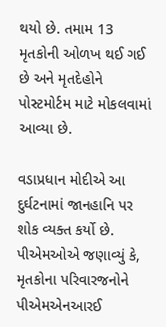થયો છે. તમામ 13 મૃતકોની ઓળખ થઈ ગઈ છે અને મૃતદેહોને પોસ્ટમોર્ટમ માટે મોકલવામાં આવ્યા છે.

વડાપ્રધાન મોદીએ આ દુર્ઘટનામાં જાનહાનિ પર શોક વ્યક્ત કર્યો છે. પીએમઓએ જણાવ્યું કે, મૃતકોના પરિવારજનોને પીએમએનઆરઈ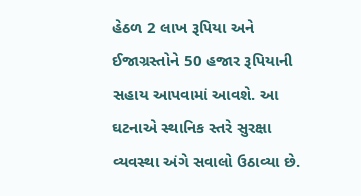હેઠળ 2 લાખ રૂપિયા અને ઈજાગ્રસ્તોને 50 હજાર રૂપિયાની સહાય આપવામાં આવશે. આ ઘટનાએ સ્થાનિક સ્તરે સુરક્ષા વ્યવસ્થા અંગે સવાલો ઉઠાવ્યા છે.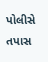પોલીસે તપાસ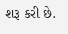શરૂ કરી છે.